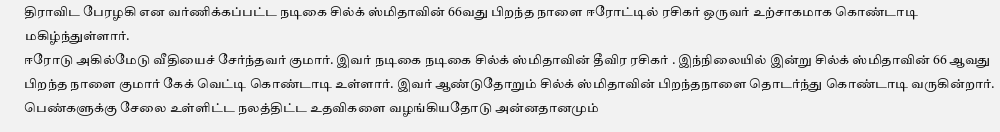திராவிட பேரழகி என வர்ணிக்கப்பட்ட நடிகை சில்க் ஸ்மிதாவின் 66வது பிறந்த நாளை ஈரோட்டில் ரசிகர் ஒருவர் உற்சாகமாக கொண்டாடி மகிழ்ந்துள்ளார்.
ஈரோடு அகில்மேடு வீதியைச் சேர்ந்தவர் குமார். இவர் நடிகை நடிகை சில்க் ஸ்மிதாவின் தீவிர ரசிகர் . இந்நிலையில் இன்று சில்க் ஸ்மிதாவின் 66 ஆவது பிறந்த நாளை குமார் கேக் வெட்டி கொண்டாடி உள்ளார். இவர் ஆண்டுதோறும் சில்க் ஸ்மிதாவின் பிறந்தநாளை தொடர்ந்து கொண்டாடி வருகின்றார்.
பெண்களுக்கு சேலை உள்ளிட்ட நலத்திட்ட உதவிகளை வழங்கியதோடு அன்னதானமும்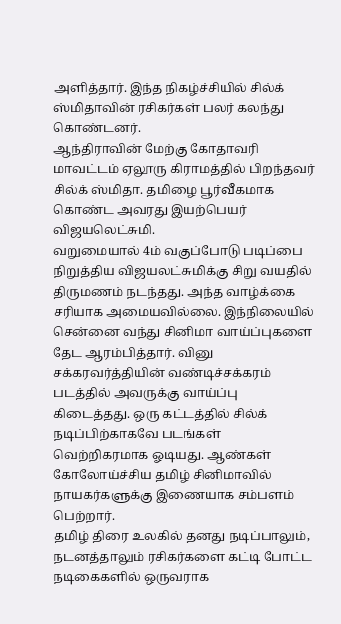அளித்தார். இந்த நிகழ்ச்சியில் சில்க் ஸ்மிதாவின் ரசிகர்கள் பலர் கலந்து கொண்டனர்.
ஆந்திராவின் மேற்கு கோதாவரி மாவட்டம் ஏலூரு கிராமத்தில் பிறந்தவர் சில்க் ஸ்மிதா. தமிழை பூர்வீகமாக கொண்ட அவரது இயற்பெயர் விஜயலெட்சுமி.
வறுமையால் 4ம் வகுப்போடு படிப்பை நிறுத்திய விஜயலட்சுமிக்கு சிறு வயதில் திருமணம் நடந்தது. அந்த வாழ்க்கை சரியாக அமையவில்லை. இந்நிலையில் சென்னை வந்து சினிமா வாய்ப்புகளை தேட ஆரம்பித்தார். வினு சக்கரவர்த்தியின் வண்டிச்சக்கரம் படத்தில் அவருக்கு வாய்ப்பு கிடைத்தது. ஒரு கட்டத்தில் சில்க் நடிப்பிற்காகவே படங்கள் வெற்றிகரமாக ஓடியது. ஆண்கள் கோலோய்ச்சிய தமிழ் சினிமாவில் நாயகர்களுக்கு இணையாக சம்பளம் பெற்றார்.
தமிழ் திரை உலகில் தனது நடிப்பாலும், நடனத்தாலும் ரசிகர்களை கட்டி போட்ட நடிகைகளில் ஒருவராக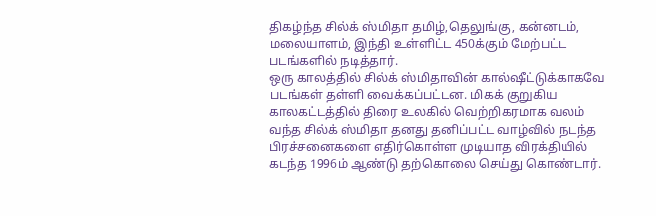திகழ்ந்த சில்க் ஸ்மிதா தமிழ்,தெலுங்கு, கன்னடம், மலையாளம், இந்தி உள்ளிட்ட 450க்கும் மேற்பட்ட படங்களில் நடித்தார்.
ஒரு காலத்தில் சில்க் ஸ்மிதாவின் கால்ஷீட்டுக்காகவே படங்கள் தள்ளி வைக்கப்பட்டன. மிகக் குறுகிய காலகட்டத்தில் திரை உலகில் வெற்றிகரமாக வலம் வந்த சில்க் ஸ்மிதா தனது தனிப்பட்ட வாழ்வில் நடந்த பிரச்சனைகளை எதிர்கொள்ள முடியாத விரக்தியில் கடந்த 1996ம் ஆண்டு தற்கொலை செய்து கொண்டார்.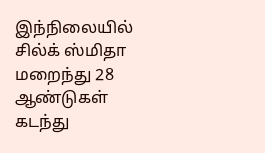இந்நிலையில் சில்க் ஸ்மிதா மறைந்து 28 ஆண்டுகள் கடந்து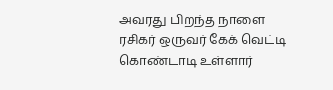அவரது பிறந்த நாளை ரசிகர் ஒருவர் கேக் வெட்டி கொண்டாடி உள்ளார்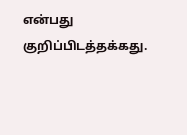என்பது குறிப்பிடத்தக்கது.